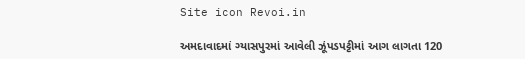Site icon Revoi.in

અમદાવાદમાં ગ્યાસપુરમાં આવેલી ઝૂંપડપટ્ટીમાં આગ લાગતા 120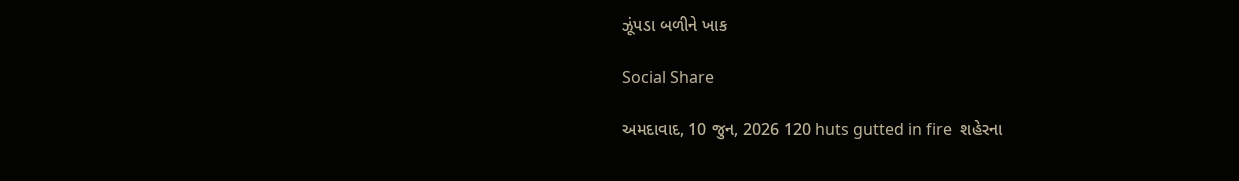ઝૂંપડા બળીને ખાક

Social Share

અમદાવાદ, 10 જુન, 2026 120 huts gutted in fire  શહેરના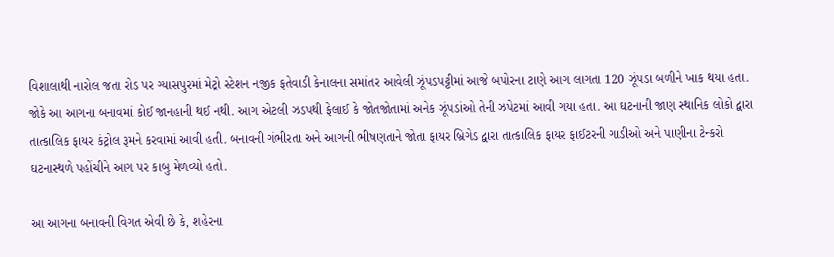વિશાલાથી નારોલ જતા રોડ પર ગ્યાસપુરમાં મેટ્રો સ્ટેશન નજીક ફતેવાડી કેનાલના સમાંતર આવેલી ઝૂંપડપટ્ટીમાં આજે બપોરના ટાણે આગ લાગતા 120 ઝૂંપડા બળીને ખાક થયા હતા. જોકે આ આગના બનાવમાં કોઈ જાનહાની થઈ નથી. આગ એટલી ઝડપથી ફેલાઈ કે જોતજોતામાં અનેક ઝૂંપડાંઓ તેની ઝપેટમાં આવી ગયા હતા. આ ઘટનાની જાણ સ્થાનિક લોકો દ્વારા તાત્કાલિક ફાયર કંટ્રોલ રૂમને કરવામાં આવી હતી. બનાવની ગંભીરતા અને આગની ભીષણતાને જોતા ફાયર બ્રિગેડ દ્વારા તાત્કાલિક ફાયર ફાઈટરની ગાડીઓ અને પાણીના ટેન્કરો ઘટનાસ્થળે પહોંચીને આગ પર કાબુ મેળવ્યો હતો.

આ આગના બનાવની વિગત એવી છે કે, શહેરના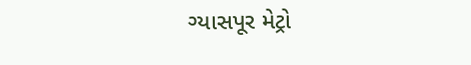ગ્યાસપૂર મેટ્રો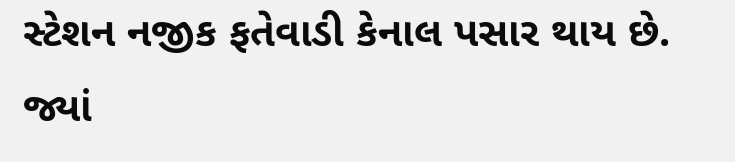સ્ટેશન નજીક ફતેવાડી કેનાલ પસાર થાય છે. જ્યાં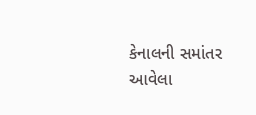કેનાલની સમાંતર આવેલા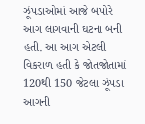ઝૂંપડાઓમાં આજે બપોરે આગ લાગવાની ઘટના બની હતી. આ આગ એટલી વિકરાળ હતી કે જોતજોતામાં 120થી 150 જેટલા ઝૂંપડા આગની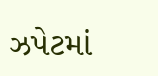ઝપેટમાં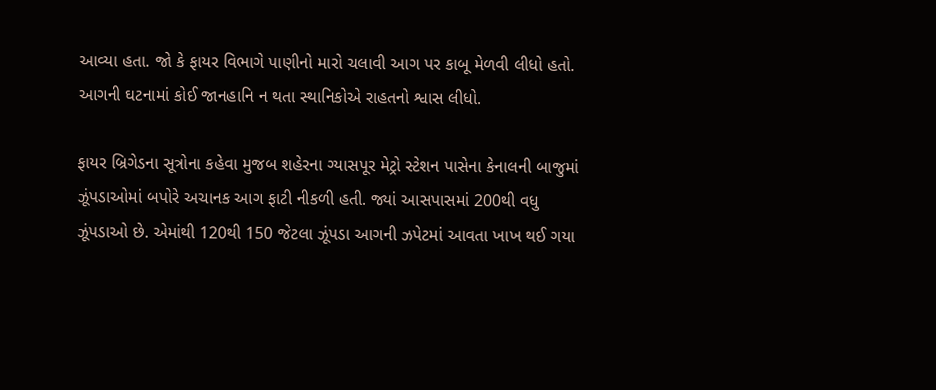આવ્યા હતા. જો કે ફાયર વિભાગે પાણીનો મારો ચલાવી આગ પર કાબૂ મેળવી લીધો હતો. આગની ઘટનામાં કોઈ જાનહાનિ ન થતા સ્થાનિકોએ રાહતનો શ્વાસ લીધો.

ફાયર બ્રિગેડના સૂત્રોના કહેવા મુજબ શહેરના ગ્યાસપૂર મેટ્રો સ્ટેશન પાસેના કેનાલની બાજુમાં ઝૂંપડાઓમાં બપોરે અચાનક આગ ફાટી નીકળી હતી. જ્યાં આસપાસમાં 200થી વધુ ઝૂંપડાઓ છે. એમાંથી 120થી 150 જેટલા ઝૂંપડા આગની ઝપેટમાં આવતા ખાખ થઈ ગયા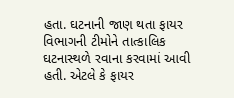હતા. ઘટનાની જાણ થતા ફાયર વિભાગની ટીમોને તાત્કાલિક ઘટનાસ્થળે રવાના કરવામાં આવી હતી. એટલે કે ફાયર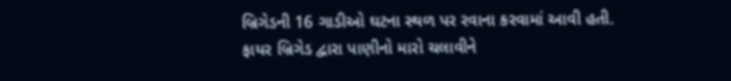બ્રિગેડની 16 ગાડીઓ ઘટના સ્થળ પર રવાના કરવામાં આવી હતી. ફાયર બ્રિગેડ દ્વારા પાણીનો મારો ચલાવીને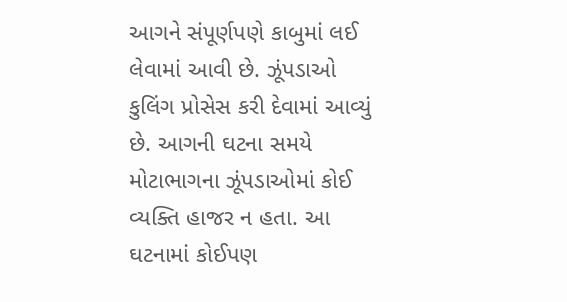આગને સંપૂર્ણપણે કાબુમાં લઈ લેવામાં આવી છે. ઝૂંપડાઓ કુલિંગ પ્રોસેસ કરી દેવામાં આવ્યું છે. આગની ઘટના સમયે મોટાભાગના ઝૂંપડાઓમાં કોઈ વ્યક્તિ હાજર ન હતા. આ ઘટનામાં કોઈપણ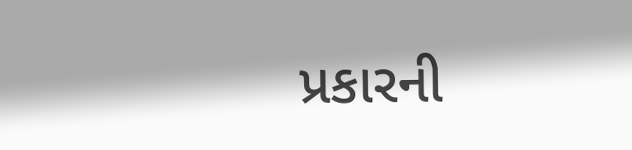પ્રકારની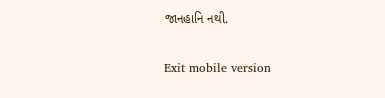જાનહાનિ નથી.

Exit mobile version